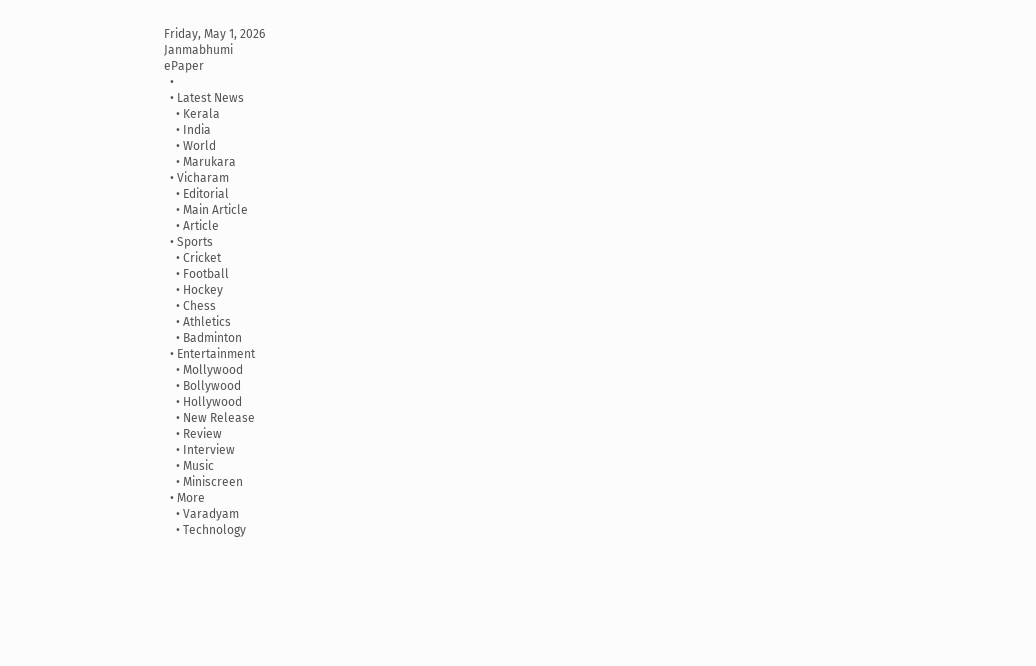Friday, May 1, 2026
Janmabhumi
ePaper
  •
  • Latest News
    • Kerala
    • India
    • World
    • Marukara
  • Vicharam
    • Editorial
    • Main Article
    • Article
  • Sports
    • Cricket
    • Football
    • Hockey
    • Chess
    • Athletics
    • Badminton
  • Entertainment
    • Mollywood
    • Bollywood
    • Hollywood
    • New Release
    • Review
    • Interview
    • Music
    • Miniscreen
  • More
    • Varadyam
    • Technology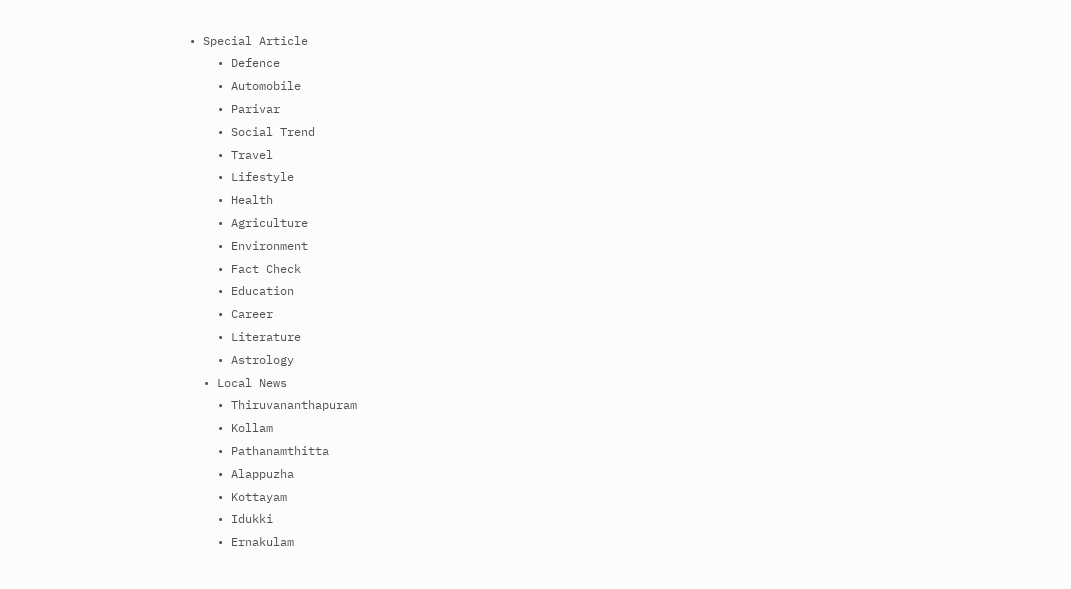• Special Article
    • Defence
    • Automobile
    • Parivar
    • Social Trend
    • Travel
    • Lifestyle
    • Health
    • Agriculture
    • Environment
    • Fact Check
    • Education
    • Career
    • Literature
    • Astrology
  • Local News
    • Thiruvananthapuram
    • Kollam
    • Pathanamthitta
    • Alappuzha
    • Kottayam
    • Idukki
    • Ernakulam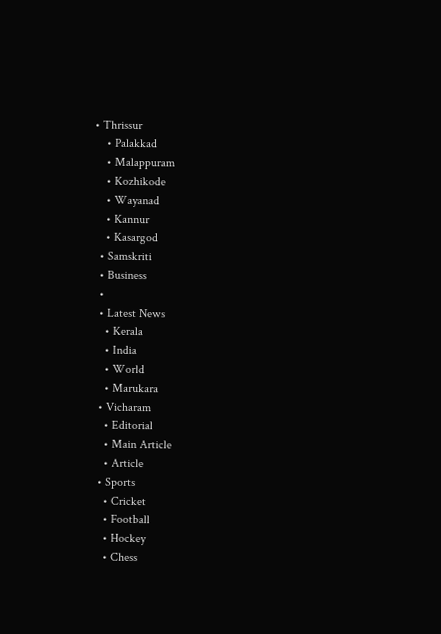• Thrissur
    • Palakkad
    • Malappuram
    • Kozhikode
    • Wayanad
    • Kannur
    • Kasargod
  • Samskriti
  • Business
  •
  • Latest News
    • Kerala
    • India
    • World
    • Marukara
  • Vicharam
    • Editorial
    • Main Article
    • Article
  • Sports
    • Cricket
    • Football
    • Hockey
    • Chess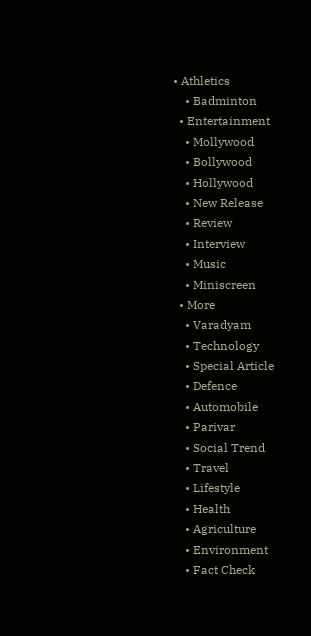• Athletics
    • Badminton
  • Entertainment
    • Mollywood
    • Bollywood
    • Hollywood
    • New Release
    • Review
    • Interview
    • Music
    • Miniscreen
  • More
    • Varadyam
    • Technology
    • Special Article
    • Defence
    • Automobile
    • Parivar
    • Social Trend
    • Travel
    • Lifestyle
    • Health
    • Agriculture
    • Environment
    • Fact Check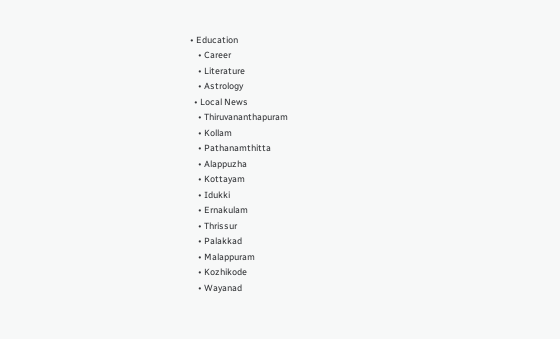• Education
    • Career
    • Literature
    • Astrology
  • Local News
    • Thiruvananthapuram
    • Kollam
    • Pathanamthitta
    • Alappuzha
    • Kottayam
    • Idukki
    • Ernakulam
    • Thrissur
    • Palakkad
    • Malappuram
    • Kozhikode
    • Wayanad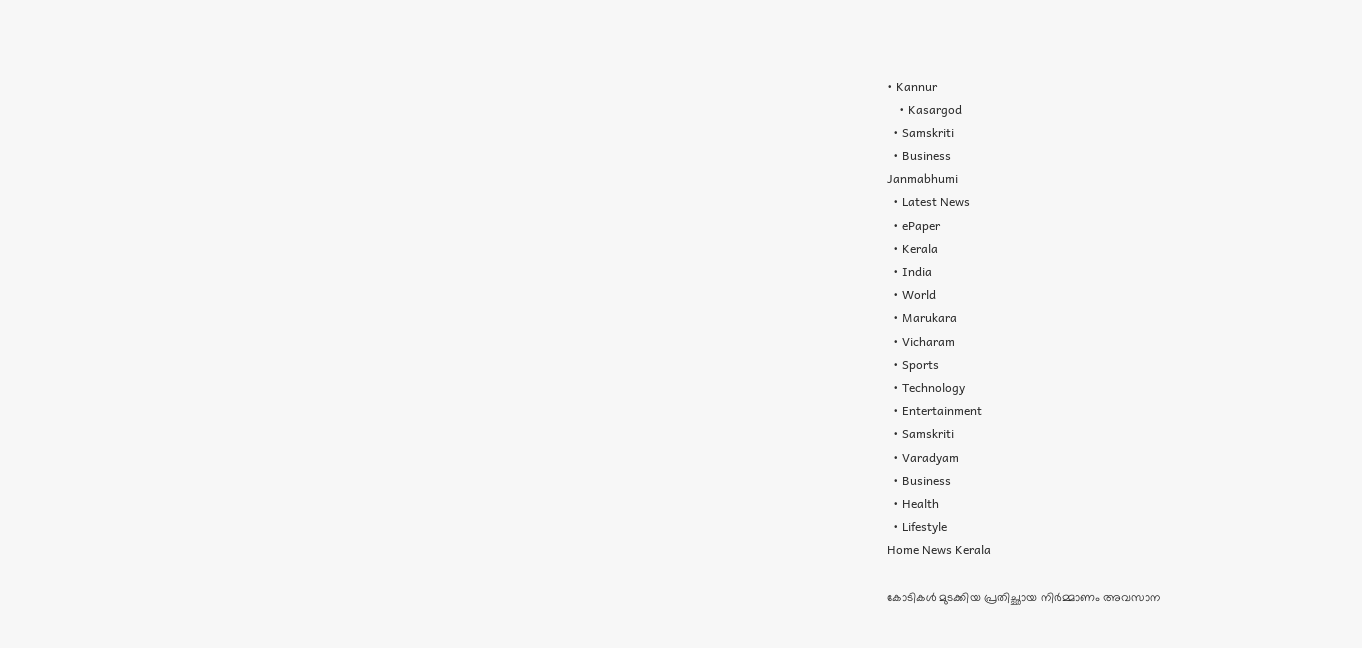• Kannur
    • Kasargod
  • Samskriti
  • Business
Janmabhumi
  • Latest News
  • ePaper
  • Kerala
  • India
  • World
  • Marukara
  • Vicharam
  • Sports
  • Technology
  • Entertainment
  • Samskriti
  • Varadyam
  • Business
  • Health
  • Lifestyle
Home News Kerala

കോടികള്‍ മുടക്കിയ പ്രതിച്ഛായ നിര്‍മ്മാണം അവസാന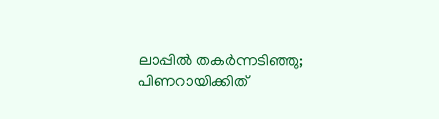ലാപ്പില്‍ തകര്‍ന്നടിഞ്ഞു; പിണറായിക്കിത്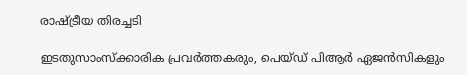രാഷ്‌ട്രീയ തിരച്ചടി

ഇടതുസാംസ്‌ക്കാരിക പ്രവര്‍ത്തകരും, പെയ്ഡ് പിആര്‍ ഏജന്‍സികളും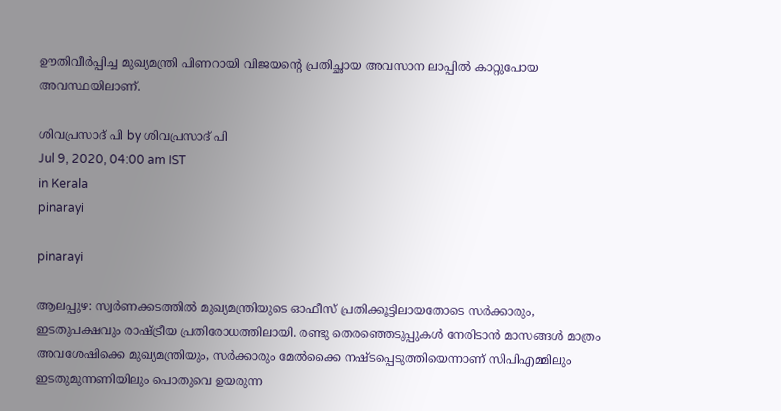ഊതിവീര്‍പ്പിച്ച മുഖ്യമന്ത്രി പിണറായി വിജയന്റെ പ്രതിച്ഛായ അവസാന ലാപ്പില്‍ കാറ്റുപോയ അവസ്ഥയിലാണ്.

ശിവപ്രസാദ്‌ പി by ശിവപ്രസാദ്‌ പി
Jul 9, 2020, 04:00 am IST
in Kerala
pinarayi

pinarayi

ആലപ്പുഴ: സ്വര്‍ണക്കടത്തില്‍ മുഖ്യമന്ത്രിയുടെ ഓഫീസ് പ്രതിക്കൂട്ടിലായതോടെ സര്‍ക്കാരും, ഇടതുപക്ഷവും രാഷ്‌ട്രീയ പ്രതിരോധത്തിലായി. രണ്ടു തെരഞ്ഞെടുപ്പുകള്‍ നേരിടാന്‍ മാസങ്ങള്‍ മാത്രം അവശേഷിക്കെ മുഖ്യമന്ത്രിയും, സര്‍ക്കാരും മേല്‍ക്കൈ നഷ്ടപ്പെടുത്തിയെന്നാണ് സിപിഎമ്മിലും ഇടതുമുന്നണിയിലും പൊതുവെ ഉയരുന്ന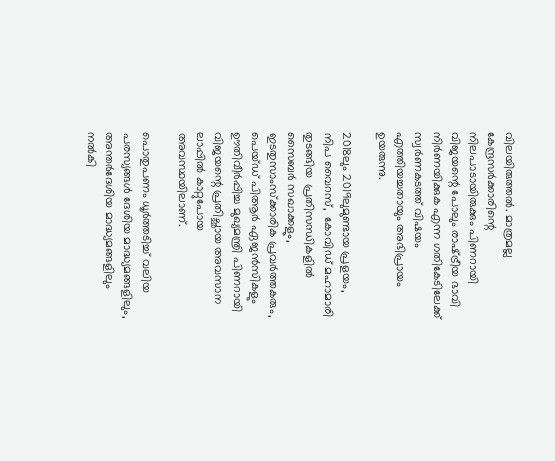വിലയിരുത്തല്‍. മാത്രമല്ല കേന്ദ്രസര്‍ക്കാരിന്റെ നിലപാടായിരുക്കും പിണറായി വിജയന്റെ പോലും രാഷ്‌ട്രീയ ഭാവി നിര്‍ണയിക്കുക എന്ന ഗതികേടിലേക്ക് സ്വര്‍ണകടത്ത് വിഷയം എത്തിയച്ചതായും അഭിപ്രായം ഉയരുന്നു.

2018ലും 2019ലുമുണ്ടായ പ്രളയം, നിപ വൈറസ്,  കോവിഡ് മഹാമാരി തുടങ്ങിയ  പ്രതിസന്ധികളില്‍ സൈബര്‍ സഖാക്കളും, ഇടതുസാംസ്‌ക്കാരിക പ്രവര്‍ത്തകരും, പെയ്ഡ് പിആര്‍ ഏജന്‍സികളും ഊതിവീര്‍പ്പിച്ച മുഖ്യമന്ത്രി പിണറായി വിജയന്റെ പ്രതിച്ഛായ അവസാന ലാപ്പില്‍ കാറ്റുപോയ അവസ്ഥയിലാണ്.

പൊതുപണം ധൂര്‍ത്തടിച്ച് വലിയ പരസ്യങ്ങള്‍ ദേശിയ മാദ്ധ്യമങ്ങളിലും, അന്തര്‍ദേശിയ മാദ്ധ്യമങ്ങളിലും നല്‍കി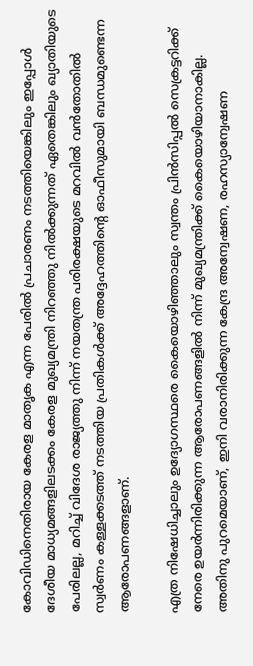കോവിഡിനെതിരായ കേരള മാതൃക എന്ന പേരില്‍ പ്രചാരണം നടത്തിയെങ്കിലും ഇപ്പോള്‍ ദേശീയ മാധ്യമങ്ങളിലടക്കം കേരള മുഖ്യമന്ത്രി നിറഞ്ഞു നില്‍ക്കുന്നത് ഏതെങ്കിലും ഖ്യാതിയുടെ പേരിലല്ല, മറിച്ച് വിദേശ രാജ്യത്തു നിന്ന് നയതന്ത്ര പരിരക്ഷയുടെ മറവില്‍ വന്‍തോതില്‍ സ്വര്‍ണം കള്ളക്കടത്ത് നടത്തിയ പ്രതികള്‍ക്ക് അദ്ദേഹത്തിന്റെ ഓഫീസുമായി ബന്ധമുണ്ടെന്ന ആരോപണങ്ങളാണ്.

എത്ര നിഷേധിച്ചാലും ഉദ്യോഗസ്ഥരെ കൈയൊഴിഞ്ഞാലും സ്വന്തം പ്രിന്‍സിപ്പല്‍ സെക്രട്ടറിക്ക് നേരെ ഉയര്‍ന്നിരിക്കുന്ന ആരോപണങ്ങളില്‍ നിന്ന് മുഖ്യമന്ത്രിക്ക് കൈയൊഴിയാനാകില്ല. അതിനു പുറമെയാണ്, ഇനി വരാനിരിക്കുന്ന കേന്ദ്ര അന്വേഷണ, രഹസ്യാന്വേഷണ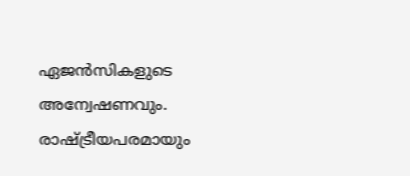ഏജന്‍സികളുടെ അന്വേഷണവും. രാഷ്‌ട്രീയപരമായും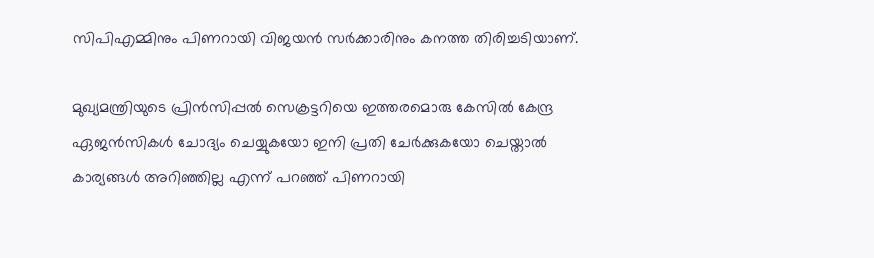സിപിഎമ്മിനും പിണറായി വിജയന്‍ സര്‍ക്കാരിനും കനത്ത തിരിച്ചടിയാണ്.

മുഖ്യമന്ത്രിയുടെ പ്രിന്‍സിപ്പല്‍ സെക്രട്ടറിയെ ഇത്തരമൊരു കേസില്‍ കേന്ദ്ര ഏജന്‍സികള്‍ ചോദ്യം ചെയ്യുകയോ ഇനി പ്രതി ചേര്‍ക്കുകയോ ചെയ്താല്‍ കാര്യങ്ങള്‍ അറിഞ്ഞില്ല എന്ന് പറഞ്ഞ് പിണറായി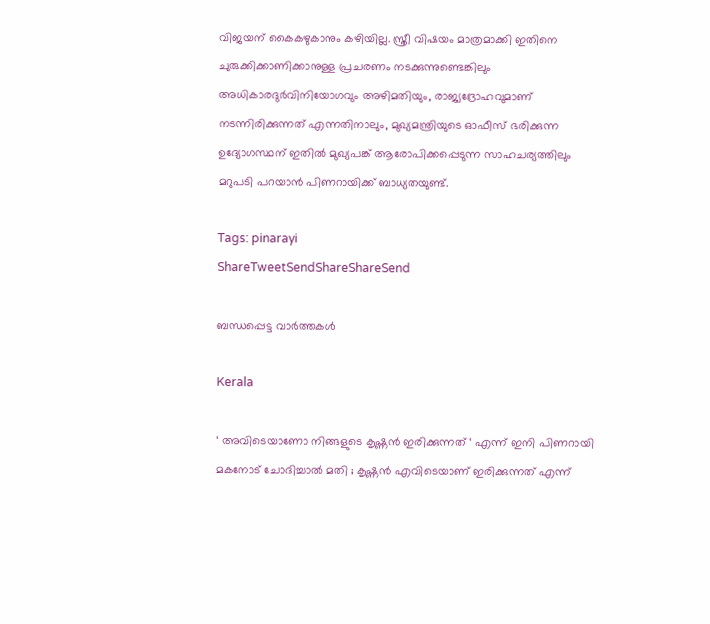വിജയന് കൈകഴുകാനും കഴിയില്ല. സ്ത്രീ വിഷയം മാത്രമാക്കി ഇതിനെ ചുരുക്കിക്കാണിക്കാനുള്ള പ്രചരണം നടക്കുന്നുണ്ടെങ്കിലും അധികാരദുര്‍വിനിയോഗവും അഴിമതിയും, രാജ്യദ്രോഹവുമാണ് നടന്നിരിക്കുന്നത് എന്നതിനാലും, മുഖ്യമന്ത്രിയുടെ ഓഫീസ് ഭരിക്കുന്ന ഉദ്യോഗസ്ഥന് ഇതില്‍ മുഖ്യപങ്ക് ആരോപിക്കപ്പെടുന്ന സാഹചര്യത്തിലും മറുപടി പറയാന്‍ പിണറായിക്ക് ബാധ്യതയുണ്ട്.

Tags: pinarayi
ShareTweetSendShareShareSend

ബന്ധപ്പെട്ട വാര്‍ത്തകള്‍

Kerala

‘ അവിടെയാണോ നിങ്ങളുടെ കൃഷ്ണൻ ഇരിക്കുന്നത് ‘ എന്ന് ഇനി പിണറായി മകനോട് ചോദിച്ചാൽ മതി ; കൃഷ്ണൻ എവിടെയാണ് ഇരിക്കുന്നത് എന്ന്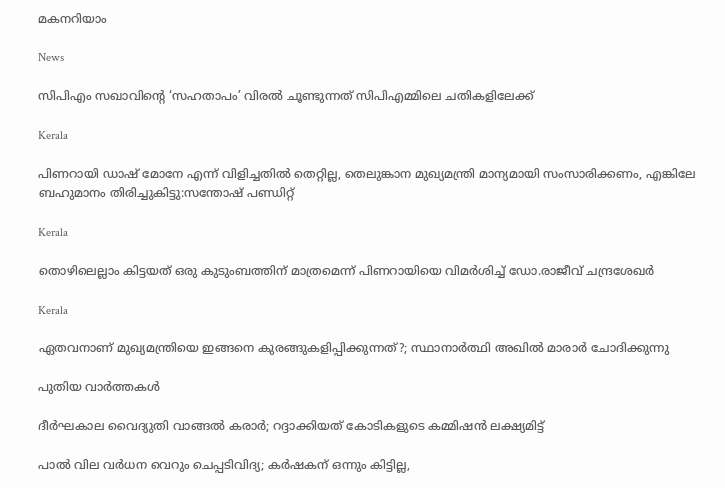മകനറിയാം

News

സിപിഎം സഖാവിന്റെ ‘സഹതാപം’ വിരൽ ചൂണ്ടുന്നത് സിപിഎമ്മിലെ ചതികളിലേക്ക്

Kerala

പിണറായി ഡാഷ് മോനേ എന്ന് വിളിച്ചതില്‍ തെറ്റില്ല, തെലുങ്കാന മുഖ്യമന്ത്രി മാന്യമായി സംസാരിക്കണം, എങ്കിലേ ബഹുമാനം തിരിച്ചുകിട്ടു:സന്തോഷ് പണ്ഡിറ്റ്

Kerala

തൊഴിലെല്ലാം കിട്ടയത് ഒരു കുടുംബത്തിന് മാത്രമെന്ന് പിണറായിയെ വിമർശിച്ച് ഡോ.രാജീവ് ചന്ദ്രശേഖർ

Kerala

ഏതവനാണ് മുഖ്യമന്ത്രിയെ ഇങ്ങനെ കുരങ്ങുകളിപ്പിക്കുന്നത്?; സ്ഥാനാർത്ഥി അഖിൽ മാരാർ ചോദിക്കുന്നു

പുതിയ വാര്‍ത്തകള്‍

ദീര്‍ഘകാല വൈദ്യുതി വാങ്ങല്‍ കരാര്‍; റദ്ദാക്കിയത് കോടികളുടെ കമ്മിഷന്‍ ലക്ഷ്യമിട്ട്

പാല്‍ വില വര്‍ധന വെറും ചെപ്പടിവിദ്യ; കര്‍ഷകന് ഒന്നും കിട്ടില്ല,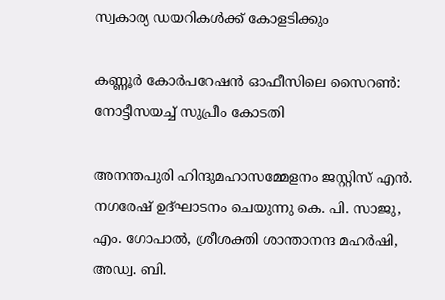സ്വകാര്യ ഡയറികള്‍ക്ക് കോളടിക്കും

കണ്ണൂര്‍ കോര്‍പറേഷന്‍ ഓഫീസിലെ സൈറണ്‍: നോട്ടീസയച്ച് സുപ്രീം കോടതി

അനന്തപുരി ഹിന്ദുമഹാസമ്മേളനം ജസ്റ്റിസ് എന്‍. നഗരേഷ് ഉദ്ഘാടനം ചെയുന്നു കെ. പി. സാജു, എം. ഗോപാല്‍, ശ്രീശക്തി ശാന്താനന്ദ മഹര്‍ഷി, അഡ്വ. ബി.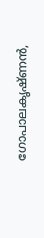ഗോപാലകൃഷ്ണന്‍,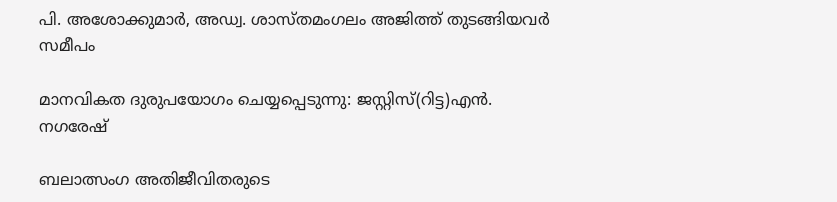പി. അശോക്കുമാര്‍, അഡ്വ. ശാസ്തമംഗലം അജിത്ത് തുടങ്ങിയവര്‍ സമീപം

മാനവികത ദുരുപയോഗം ചെയ്യപ്പെടുന്നു: ജസ്റ്റിസ്(റിട്ട)എന്‍. നഗരേഷ്

ബലാത്സംഗ അതിജീവിതരുടെ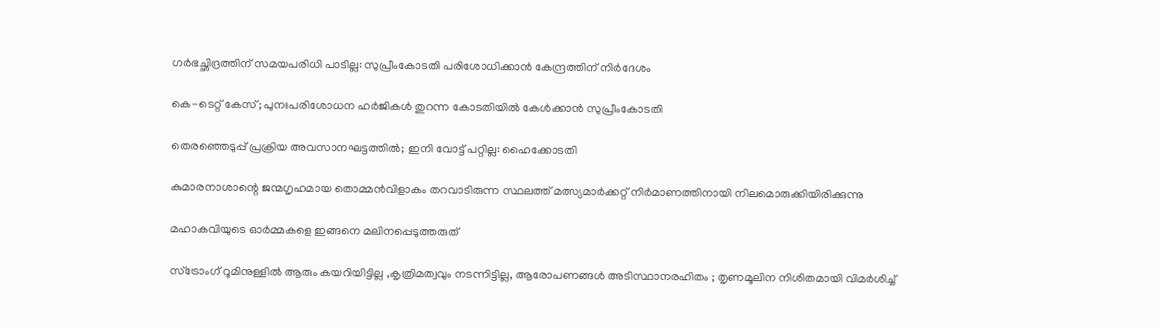ഗര്‍ഭച്ഛിദ്രത്തിന് സമയപരിധി പാടില്ല: സുപ്രീംകോടതി പരിശോധിക്കാന്‍ കേന്ദ്രത്തിന് നിര്‍ദേശം

കെ-ടെറ്റ് കേസ്; പുനഃപരിശോധന ഹര്‍ജികള്‍ തുറന്ന കോടതിയില്‍ കേള്‍ക്കാന്‍ സുപ്രീംകോടതി

തെരഞ്ഞെടുപ്പ് പ്രക്രിയ അവസാനഘട്ടത്തില്‍; ഇനി വോട്ട് പറ്റില്ല: ഹൈക്കോടതി

കുമാരനാശാന്റെ ജന്മഗൃഹമായ തൊമ്മന്‍വിളാകം തറവാടിരുന്ന സ്ഥലത്ത് മത്സ്യമാര്‍ക്കറ്റ് നിര്‍മാണത്തിനായി നിലമൊരുക്കിയിരിക്കുന്നു

മഹാകവിയുടെ ഓര്‍മ്മകളെ ഇങ്ങനെ മലിനപ്പെടുത്തരുത്

സ്ട്രോംഗ് റൂമിനുള്ളിൽ ആരും കയറിയിട്ടില്ല ,കൃത്രിമത്വവും നടന്നിട്ടില്ല, ആരോപണങ്ങൾ അടിസ്ഥാനരഹിതം ; തൃണമൂലിന നിശിതമായി വിമർശിച്ച്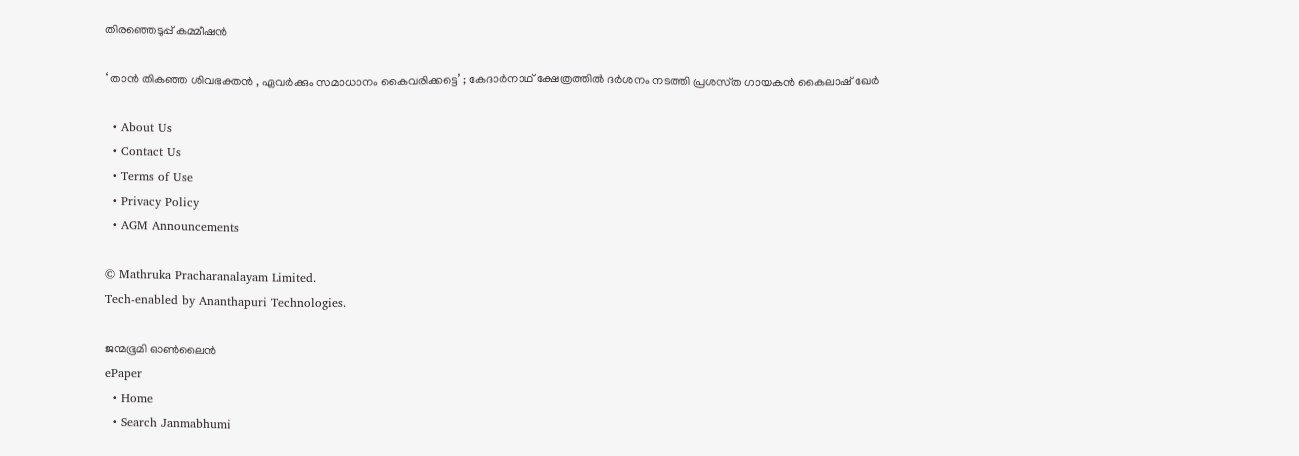തിരഞ്ഞെടുപ്പ് കമ്മീഷൻ

‘ താൻ തികഞ്ഞ ശിവഭക്തൻ , ഏവർക്കും സമാധാനം കൈവരിക്കട്ടെ’ ; കേദാർനാഥ് ക്ഷേത്രത്തിൽ ദർശനം നടത്തി പ്രശസ്‌ത ഗായകൻ കൈലാഷ് ഖേർ

  • About Us
  • Contact Us
  • Terms of Use
  • Privacy Policy
  • AGM Announcements

© Mathruka Pracharanalayam Limited.
Tech-enabled by Ananthapuri Technologies.

ജന്മഭൂമി ഓണ്‍ലൈന്‍
ePaper
  • Home
  • Search Janmabhumi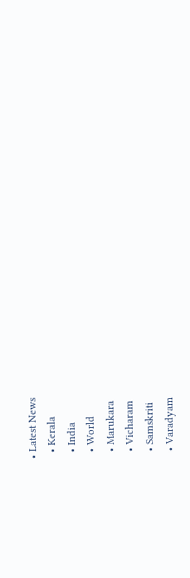• Latest News
  • Kerala
  • India
  • World
  • Marukara
  • Vicharam
  • Samskriti
  • Varadyam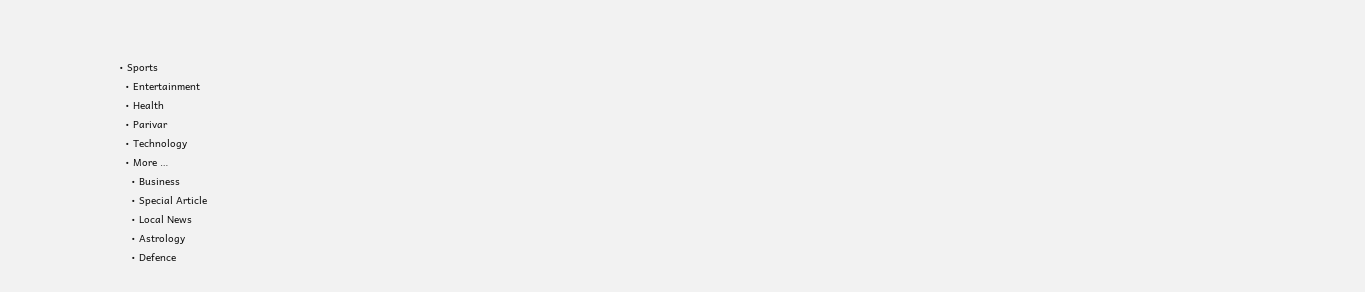• Sports
  • Entertainment
  • Health
  • Parivar
  • Technology
  • More …
    • Business
    • Special Article
    • Local News
    • Astrology
    • Defence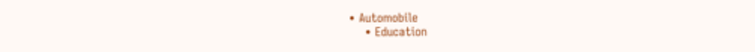• Automobile
    • Education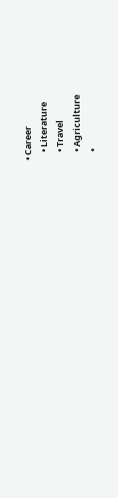• Career
    • Literature
    • Travel
    • Agriculture
    •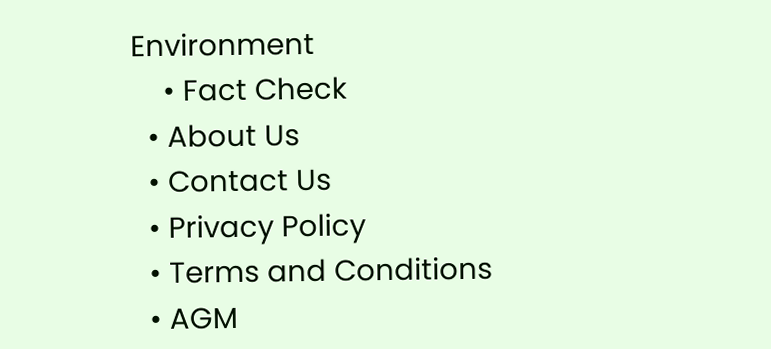Environment
    • Fact Check
  • About Us
  • Contact Us
  • Privacy Policy
  • Terms and Conditions
  • AGM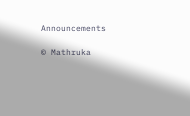Announcements

© Mathruka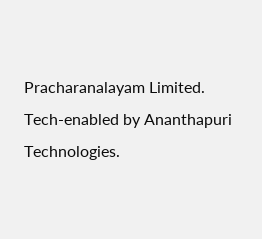Pracharanalayam Limited.
Tech-enabled by Ananthapuri Technologies.